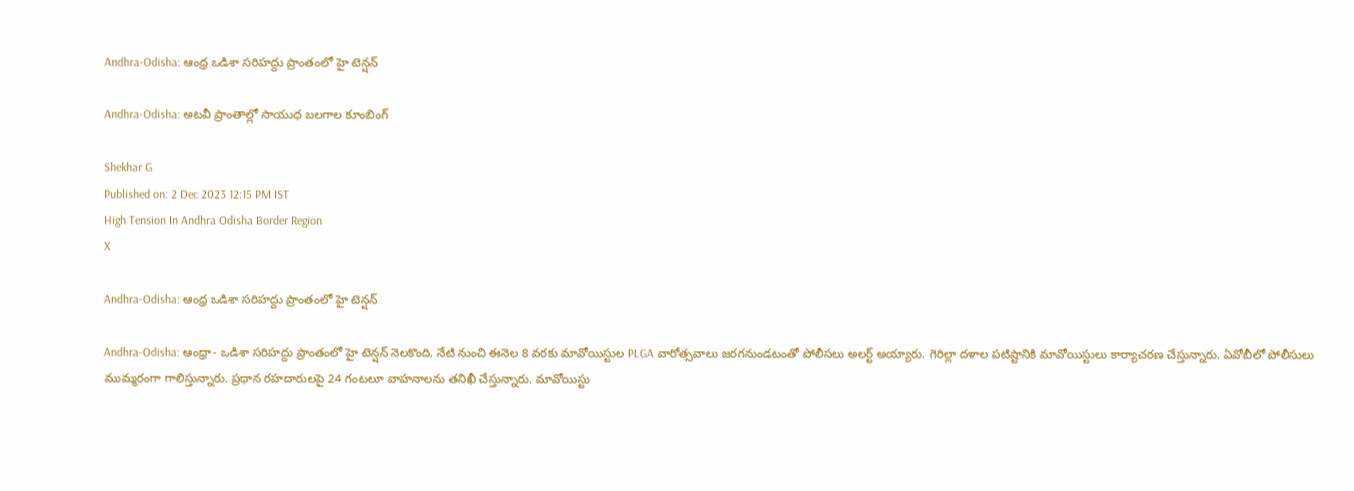Andhra-Odisha: ఆంధ్ర ఒడిశా సరిహద్దు ప్రాంతంలో హై టెన్షన్‌

Andhra-Odisha: అటవీ ప్రాంతాల్లో సాయుధ బలగాల కూంబింగ్

Shekhar G
Published on: 2 Dec 2023 12:15 PM IST
High Tension In Andhra Odisha Border Region
X

Andhra-Odisha: ఆంధ్ర ఒడిశా సరిహద్దు ప్రాంతంలో హై టెన్షన్‌

Andhra-Odisha: ఆంధ్రా- ఒడిశా సరిహద్దు ప్రాంతంలో హై టెన్షన్‌ నెలకొంది. నేటి నుంచి ఈనెల 8 వరకు మావోయిస్టుల PLGA వారోత్సవాలు జరగనుండటంతో పోలీసలు అలర్ట్ అయ్యారు. గెరిల్లా దళాల పటిష్టానికి మావోయిస్టులు కార్యాచరణ చేస్తున్నారు. ఏవోబీలో పోలీసులు ముమ్మరంగా గాలిస్తున్నారు. ప్రధాన రహదారులపై 24 గంటలూ వాహనాలను తనిఖీ చేస్తున్నారు. మావోయిస్టు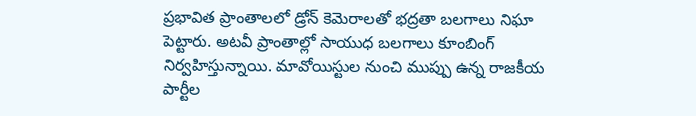ప్రభావిత ప్రాంతాలలో డ్రోన్‌ కెమెరాలతో భద్రతా బలగాలు నిఘా పెట్టారు. అటవీ ప్రాంతాల్లో సాయుధ బలగాలు కూంబింగ్ నిర్వహిస్తున్నాయి. మావోయిస్టుల నుంచి ముప్పు ఉన్న రాజకీయ పార్టీల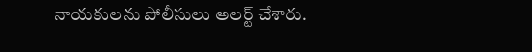నాయకులను పోలీసులు అలర్ట్ చేశారు.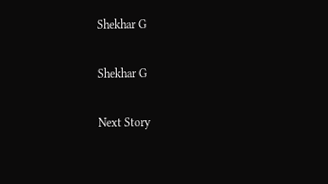Shekhar G

Shekhar G

Next Story